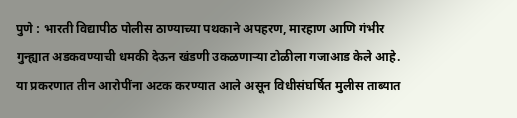पुणे : भारती विद्यापीठ पोलीस ठाण्याच्या पथकाने अपहरण, मारहाण आणि गंभीर गुन्ह्यात अडकवण्याची धमकी देऊन खंडणी उकळणाऱ्या टोळीला गजाआड केले आहे. या प्रकरणात तीन आरोपींना अटक करण्यात आले असून विधीसंघर्षित मुलीस ताब्यात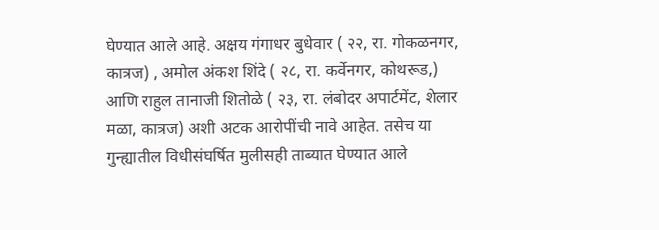घेण्यात आले आहे. अक्षय गंगाधर बुधेवार ( २२, रा. गोकळनगर, कात्रज) , अमोल अंकश शिंदे ( २८, रा. कर्वेनगर, कोथरूड,) आणि राहुल तानाजी शितोळे ( २३, रा. लंबोदर अपार्टमेंट, शेलार मळा, कात्रज) अशी अटक आरोपींची नावे आहेत. तसेच या गुन्ह्यातील विधीसंघर्षित मुलीसही ताब्यात घेण्यात आले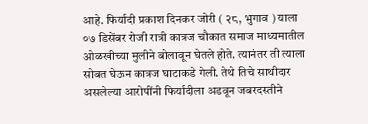आहे. फिर्यादी प्रकाश दिनकर जोरी ( २८, भुगाव ) याला ०७ डिसेंबर रोजी रात्री कात्रज चौकात समाज माध्यमातील ओळखीच्या मुलीने बोलावून घेतले होते. त्यानंतर ती त्याला सोबत घेऊन कात्रज घाटाकडे गेली. तेथे तिचे साथीदार असलेल्या आरोपींनी फिर्यादीला अडवून जबरदस्तीने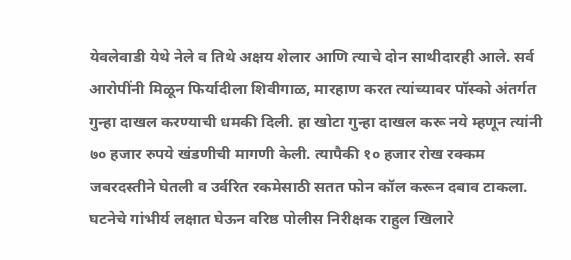येवलेवाडी येथे नेले व तिथे अक्षय शेलार आणि त्याचे दोन साथीदारही आले. सर्व आरोपींनी मिळून फिर्यादीला शिवीगाळ, मारहाण करत त्यांच्यावर पॉस्को अंतर्गत गुन्हा दाखल करण्याची धमकी दिली. हा खोटा गुन्हा दाखल करू नये म्हणून त्यांनी ७० हजार रुपये खंडणीची मागणी केली. त्यापैकी १० हजार रोख रक्कम जबरदस्तीने घेतली व उर्वरित रकमेसाठी सतत फोन कॉल करून दबाव टाकला. घटनेचे गांभीर्य लक्षात घेऊन वरिष्ठ पोलीस निरीक्षक राहुल खिलारे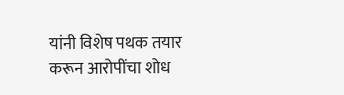यांनी विशेष पथक तयार करून आरोपींचा शोध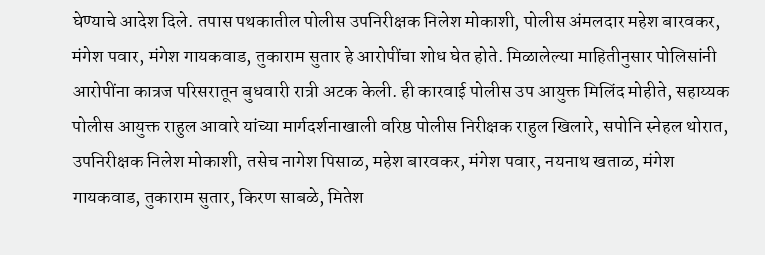घेण्याचे आदेश दिले. तपास पथकातील पोलीस उपनिरीक्षक निलेश मोकाशी, पोलीस अंमलदार महेश बारवकर, मंगेश पवार, मंगेश गायकवाड, तुकाराम सुतार हे आरोपींचा शोध घेत होते. मिळालेल्या माहितीनुसार पोलिसांनी आरोपींना कात्रज परिसरातून बुधवारी रात्री अटक केली. ही कारवाई पोलीस उप आयुक्त मिलिंद मोहीते, सहाय्यक पोलीस आयुक्त राहुल आवारे यांच्या मार्गदर्शनाखाली वरिष्ठ पोलीस निरीक्षक राहुल खिलारे, सपोनि स्नेहल थोरात, उपनिरीक्षक निलेश मोकाशी, तसेच नागेश पिसाळ, महेश बारवकर, मंगेश पवार, नयनाथ खताळ, मंगेश गायकवाड, तुकाराम सुतार, किरण साबळे, मितेश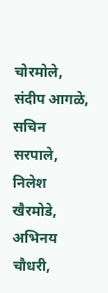चोरमोले, संदीप आगळे, सचिन सरपाले, निलेश खैरमोडे, अभिनय चौधरी,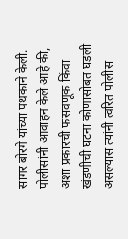सागर बोरगे यांच्या पथकाने केली. पोलीसांनी आवाहन केले आहे की, अशा प्रकारची फसवणूक किंवा खंडणीची घटना कोणासोबत घडली असल्यास त्यांनी त्वरित पोलीस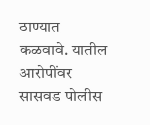ठाण्यात कळवावे. यातील आरोपींवर सासवड पोलीस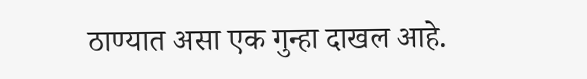ठाण्यात असा एक गुन्हा दाखल आहे.